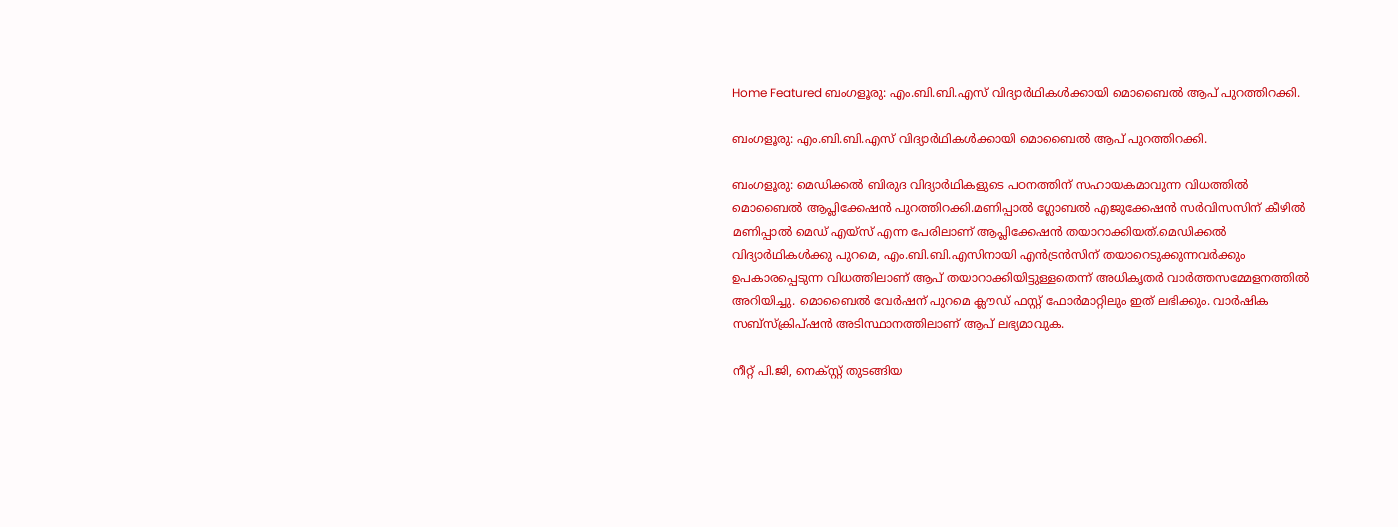Home Featured ബംഗളൂരു: എം.ബി.ബി.എസ് വിദ്യാര്‍ഥികള്‍ക്കായി മൊബൈല്‍ ആപ് പുറത്തിറക്കി.

ബംഗളൂരു: എം.ബി.ബി.എസ് വിദ്യാര്‍ഥികള്‍ക്കായി മൊബൈല്‍ ആപ് പുറത്തിറക്കി.

ബംഗളൂരു: മെഡിക്കല്‍ ബിരുദ വിദ്യാര്‍ഥികളുടെ പഠനത്തിന് സഹായകമാവുന്ന വിധത്തില്‍ മൊബൈല്‍ ആപ്ലിക്കേഷൻ പുറത്തിറക്കി.മണിപ്പാല്‍ ഗ്ലോബല്‍ എജുക്കേഷൻ സര്‍വിസസിന് കീഴില്‍ മണിപ്പാല്‍ മെഡ് എയ്സ് എന്ന പേരിലാണ് ആപ്ലിക്കേഷൻ തയാറാക്കിയത്.മെഡിക്കല്‍ വിദ്യാര്‍ഥികള്‍ക്കു പുറമെ, എം.ബി.ബി.എസിനായി എൻട്രൻസിന് തയാറെടുക്കുന്നവര്‍ക്കും ഉപകാരപ്പെടുന്ന വിധത്തിലാണ് ആപ് തയാറാക്കിയിട്ടുള്ളതെന്ന് അധികൃതര്‍ വാര്‍ത്തസമ്മേളനത്തില്‍ അറിയിച്ചു. മൊബൈല്‍ വേര്‍ഷന് പുറമെ ക്ലൗഡ് ഫസ്റ്റ് ഫോര്‍മാറ്റിലും ഇത് ലഭിക്കും. വാര്‍ഷിക സബ്സ്ക്രിപ്ഷൻ അടിസ്ഥാനത്തിലാണ് ആപ് ലഭ്യമാവുക.

നീറ്റ് പി.ജി, നെക്സ്റ്റ് തുടങ്ങിയ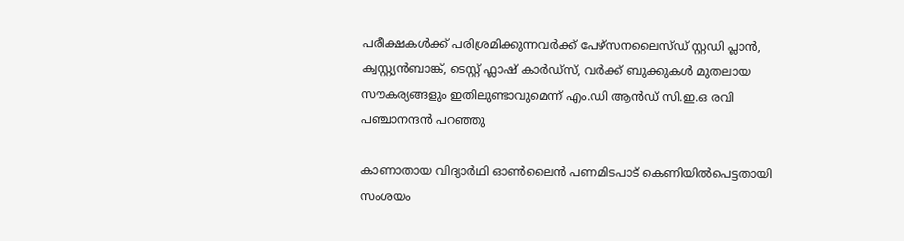പരീക്ഷകള്‍ക്ക് പരിശ്രമിക്കുന്നവര്‍ക്ക് പേഴ്സനലൈസ്ഡ് സ്റ്റഡി പ്ലാൻ, ക്വസ്റ്റ്യൻബാങ്ക്, ടെസ്റ്റ് ഫ്ലാഷ് കാര്‍ഡ്സ്, വര്‍ക്ക് ബുക്കുകള്‍ മുതലായ സൗകര്യങ്ങളും ഇതിലുണ്ടാവുമെന്ന് എം.ഡി ആൻഡ് സി.ഇ.ഒ രവി പഞ്ചാനന്ദൻ പറഞ്ഞു

കാണാതായ വിദ്യാര്‍ഥി ഓണ്‍ലൈൻ പണമിടപാട് കെണിയില്‍പെട്ടതായി സംശയം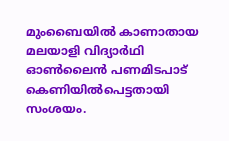മുംബൈയില്‍ കാണാതായ മലയാളി വിദ്യാര്‍ഥി ഓണ്‍ലൈൻ പണമിടപാട് കെണിയില്‍പെട്ടതായി സംശയം.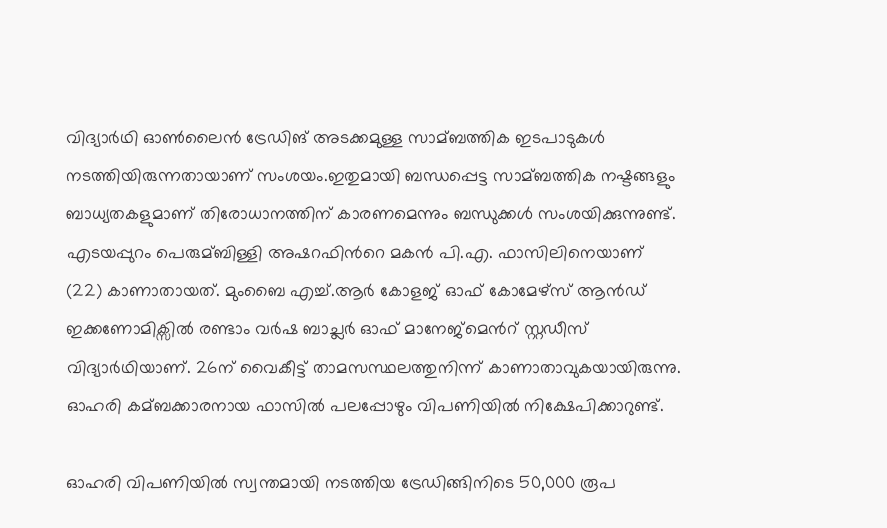വിദ്യാര്‍ഥി ഓണ്‍ലൈൻ ട്രേഡിങ് അടക്കമുള്ള സാമ്ബത്തിക ഇടപാടുകള്‍ നടത്തിയിരുന്നതായാണ് സംശയം.ഇതുമായി ബന്ധപ്പെട്ട സാമ്ബത്തിക നഷ്ടങ്ങളും ബാധ്യതകളുമാണ് തിരോധാനത്തിന് കാരണമെന്നും ബന്ധുക്കള്‍ സംശയിക്കുന്നുണ്ട്. എടയപ്പുറം പെരുമ്ബിള്ളി അഷറഫിന്‍റെ മകൻ പി.എ. ഫാസിലിനെയാണ് (22) കാണാതായത്. മുംബൈ എച്ച്‌.ആര്‍ കോളജ് ഓഫ് കോമേഴ്സ് ആൻഡ് ഇക്കണോമിക്സില്‍ രണ്ടാം വര്‍ഷ ബാച്ലര്‍ ഓഫ് മാനേജ്മെന്‍റ് സ്റ്റഡീസ് വിദ്യാര്‍ഥിയാണ്. 26ന് വൈകീട്ട് താമസസ്ഥലത്തുനിന്ന് കാണാതാവുകയായിരുന്നു. ഓഹരി കമ്ബക്കാരനായ ഫാസില്‍ പലപ്പോഴും വിപണിയില്‍ നിക്ഷേപിക്കാറുണ്ട്.

ഓഹരി വിപണിയില്‍ സ്വന്തമായി നടത്തിയ ട്രേഡിങ്ങിനിടെ 50,000 രൂപ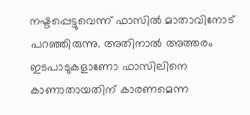നഷ്ടപ്പെട്ടുവെന്ന് ഫാസില്‍ മാതാവിനോട് പറഞ്ഞിരുന്നു. അതിനാല്‍ അത്തരം ഇടപാടുകളാണോ ഫാസിലിനെ കാണാതായതിന് കാരണമെന്ന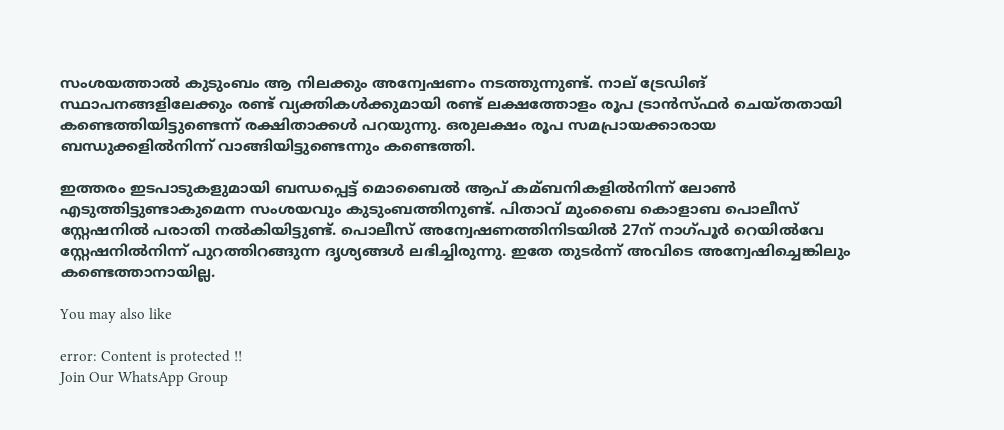സംശയത്താല്‍ കുടുംബം ആ നിലക്കും അന്വേഷണം നടത്തുന്നുണ്ട്. നാല് ട്രേഡിങ് സ്ഥാപനങ്ങളിലേക്കും രണ്ട് വ്യക്തികള്‍ക്കുമായി രണ്ട് ലക്ഷത്തോളം രൂപ ട്രാൻസ്ഫര്‍ ചെയ്തതായി കണ്ടെത്തിയിട്ടുണ്ടെന്ന് രക്ഷിതാക്കള്‍ പറയുന്നു. ഒരുലക്ഷം രൂപ സമപ്രായക്കാരായ ബന്ധുക്കളില്‍നിന്ന് വാങ്ങിയിട്ടുണ്ടെന്നും കണ്ടെത്തി.

ഇത്തരം ഇടപാടുകളുമായി ബന്ധപ്പെട്ട് മൊബൈല്‍ ആപ് കമ്ബനികളില്‍നിന്ന് ലോണ്‍ എടുത്തിട്ടുണ്ടാകുമെന്ന സംശയവും കുടുംബത്തിനുണ്ട്. പിതാവ് മുംബൈ കൊളാബ പൊലീസ് സ്റ്റേഷനില്‍ പരാതി നല്‍കിയിട്ടുണ്ട്. പൊലീസ് അന്വേഷണത്തിനിടയില്‍ 27ന് നാഗ്പൂര്‍ റെയില്‍വേ സ്റ്റേഷനില്‍നിന്ന് പുറത്തിറങ്ങുന്ന ദൃശ്യങ്ങള്‍ ലഭിച്ചിരുന്നു. ഇതേ തുടര്‍ന്ന് അവിടെ അന്വേഷിച്ചെങ്കിലും കണ്ടെത്താനായില്ല.

You may also like

error: Content is protected !!
Join Our WhatsApp Group